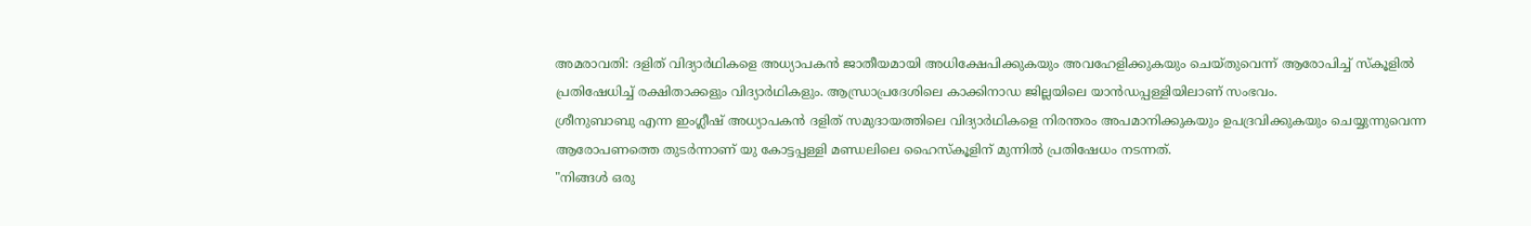അമരാവതി: ദളിത് വിദ്യാർഥികളെ അധ്യാപകൻ ജാതീയമായി അധിക്ഷേപിക്കുകയും അവഹേളിക്കുകയും ചെയ്തുവെന്ന് ആരോപിച്ച് സ്കൂളിൽ പ്രതിഷേധിച്ച് രക്ഷിതാക്കളും വിദ്യാർഥികളും. ആന്ധ്രാപ്രദേശിലെ കാക്കിനാഡ ജില്ലയിലെ യാൻഡപ്പള്ളിയിലാണ് സംഭവം.
ശ്രീനുബാബു എന്ന ഇംഗ്ലീഷ് അധ്യാപകൻ ദളിത് സമുദായത്തിലെ വിദ്യാർഥികളെ നിരന്തരം അപമാനിക്കുകയും ഉപദ്രവിക്കുകയും ചെയ്യുന്നുവെന്ന ആരോപണത്തെ തുടർന്നാണ് യു കോട്ടപ്പള്ളി മണ്ഡലിലെ ഹൈസ്കൂളിന് മുന്നിൽ പ്രതിഷേധം നടന്നത്.
"നിങ്ങൾ ഒരു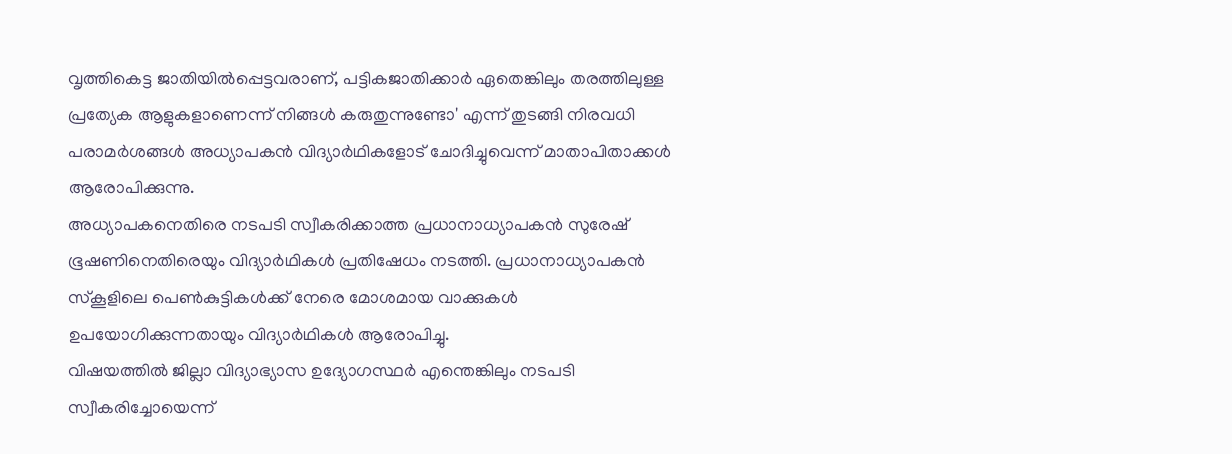വൃത്തികെട്ട ജാതിയിൽപ്പെട്ടവരാണ്, പട്ടികജാതിക്കാർ ഏതെങ്കിലും തരത്തിലുള്ള പ്രത്യേക ആളുകളാണെന്ന് നിങ്ങൾ കരുതുന്നുണ്ടോ' എന്ന് തുടങ്ങി നിരവധി പരാമർശങ്ങൾ അധ്യാപകൻ വിദ്യാർഥികളോട് ചോദിച്ചുവെന്ന് മാതാപിതാക്കൾ ആരോപിക്കുന്നു.
അധ്യാപകനെതിരെ നടപടി സ്വീകരിക്കാത്ത പ്രധാനാധ്യാപകൻ സുരേഷ് ഭൂഷണിനെതിരെയും വിദ്യാർഥികൾ പ്രതിഷേധം നടത്തി. പ്രധാനാധ്യാപകൻ സ്കൂളിലെ പെൺകുട്ടികൾക്ക് നേരെ മോശമായ വാക്കുകൾ ഉപയോഗിക്കുന്നതായും വിദ്യാർഥികൾ ആരോപിച്ചു.
വിഷയത്തിൽ ജില്ലാ വിദ്യാഭ്യാസ ഉദ്യോഗസ്ഥർ എന്തെങ്കിലും നടപടി സ്വീകരിച്ചോയെന്ന്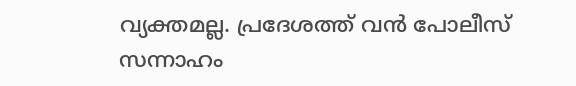വ്യക്തമല്ല. പ്രദേശത്ത് വൻ പോലീസ് സന്നാഹം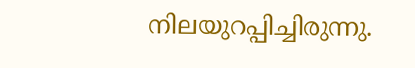നിലയുറപ്പിച്ചിരുന്നു.